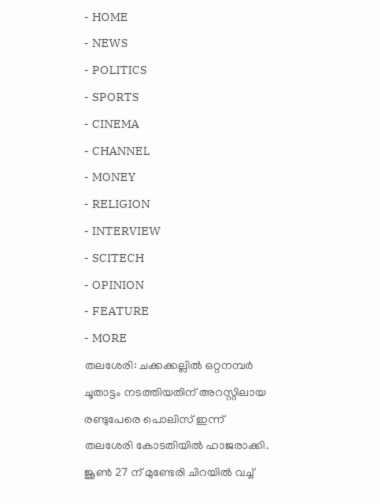- HOME
- NEWS
- POLITICS
- SPORTS
- CINEMA
- CHANNEL
- MONEY
- RELIGION
- INTERVIEW
- SCITECH
- OPINION
- FEATURE
- MORE
തലശേരി: ചക്കക്കല്ലിൽ ഒറ്റനമ്പർ ചൂതാട്ടം നടത്തിയതിന് അറസ്റ്റിലായ രണ്ടുപേരെ പൊലിസ് ഇന്ന് തലശേരി കോടതിയിൽ ഹാജരാക്കി. ജൂൺ 27 ന് മുണ്ടേരി ചിറയിൽ വച്ച്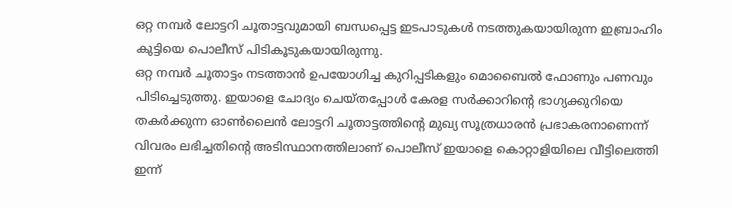ഒറ്റ നമ്പർ ലോട്ടറി ചൂതാട്ടവുമായി ബന്ധപ്പെട്ട ഇടപാടുകൾ നടത്തുകയായിരുന്ന ഇബ്രാഹിം കുട്ടിയെ പൊലീസ് പിടികൂടുകയായിരുന്നു.
ഒറ്റ നമ്പർ ചൂതാട്ടം നടത്താൻ ഉപയോഗിച്ച കുറിപ്പടികളും മൊബൈൽ ഫോണും പണവും പിടിച്ചെടുത്തു. ഇയാളെ ചോദ്യം ചെയ്തപ്പോൾ കേരള സർക്കാറിന്റെ ഭാഗ്യക്കുറിയെ തകർക്കുന്ന ഓൺലൈൻ ലോട്ടറി ചൂതാട്ടത്തിന്റെ മുഖ്യ സൂത്രധാരൻ പ്രഭാകരനാണെന്ന് വിവരം ലഭിച്ചതിന്റെ അടിസ്ഥാനത്തിലാണ് പൊലീസ് ഇയാളെ കൊറ്റാളിയിലെ വീട്ടിലെത്തി ഇന്ന്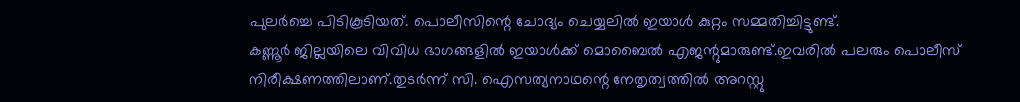പുലർച്ചെ പിടികൂടിയത്. പൊലീസിന്റെ ചോദ്യം ചെയ്യലിൽ ഇയാൾ കുറ്റം സമ്മതിച്ചിട്ടുണ്ട്.
കണ്ണൂർ ജില്ലയിലെ വിവിധ ഭാഗങ്ങളിൽ ഇയാൾക്ക് മൊബൈൽ എജന്റുമാരുണ്ട്.ഇവരിൽ പലരും പൊലീസ് നിരീക്ഷണത്തിലാണ്.തുടർന്ന് സി. ഐസത്യനാഥന്റെ നേതൃത്വത്തിൽ അറസ്റ്റു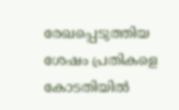രേഖപ്പെടുത്തിയ ശേഷം പ്രതികളെ കോടതിയിൽ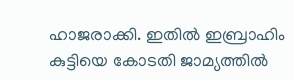ഹാജരാക്കി. ഇതിൽ ഇബ്രാഹിം കുട്ടിയെ കോടതി ജാമ്യത്തിൽ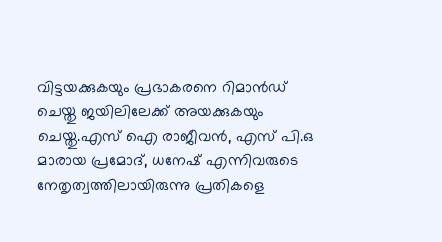വിട്ടയക്കുകയും പ്രഭാകരനെ റിമാൻഡ് ചെയ്തു ജയിലിലേക്ക് അയക്കുകയും ചെയ്തു.എസ് ഐ രാജീവൻ, എസ് പി.ഒ മാരായ പ്രമോദ്, ധനേഷ് എന്നിവരുടെ നേതൃത്വത്തിലായിരുന്നു പ്രതികളെ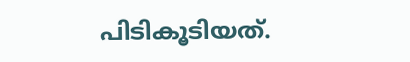പിടികൂടിയത്.